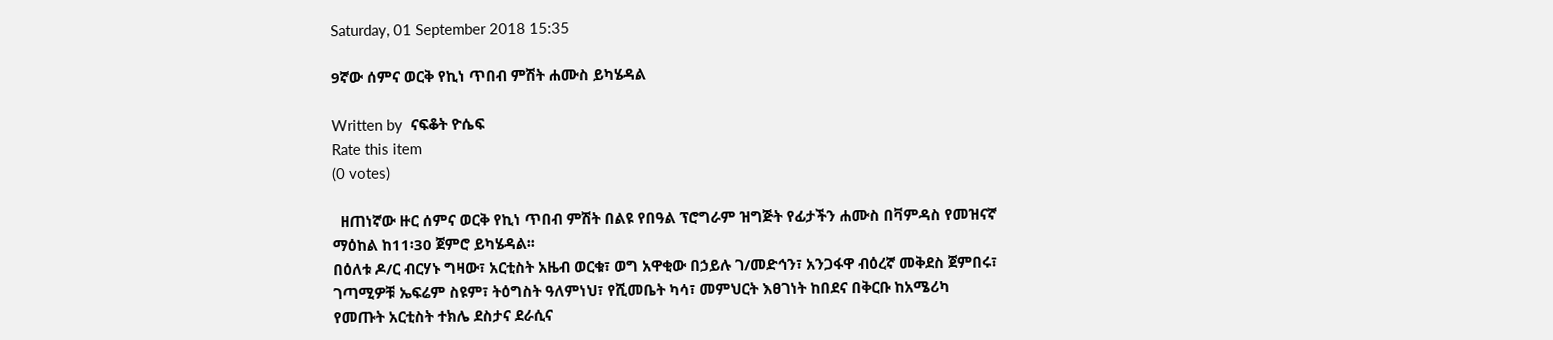Saturday, 01 September 2018 15:35

9ኛው ሰምና ወርቅ የኪነ ጥበብ ምሽት ሐሙስ ይካሄዳል

Written by  ናፍቆት ዮሴፍ
Rate this item
(0 votes)

  ዘጠነኛው ዙር ሰምና ወርቅ የኪነ ጥበብ ምሽት በልዩ የበዓል ፕሮግራም ዝግጅት የፊታችን ሐሙስ በቫምዳስ የመዝናኛ ማዕከል ከ11፡30 ጀምሮ ይካሄዳል፡፡
በዕለቱ ዶ/ር ብርሃኑ ግዛው፣ አርቲስት አዜብ ወርቁ፣ ወግ አዋቂው በኃይሉ ገ/መድኅን፣ አንጋፋዋ ብዕረኛ መቅደስ ጀምበሩ፣ ገጣሚዎቹ ኤፍሬም ስዩም፣ ትዕግስት ዓለምነህ፣ የሺመቤት ካሳ፣ መምህርት እፀገነት ከበደና በቅርቡ ከአሜሪካ የመጡት አርቲስት ተክሌ ደስታና ደራሲና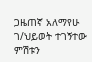ጋዜጠኛ አለማየሁ ገ/ህይወት ተገኝተው ምሽቱን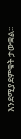እንደሚያደምቁት ታውቋል፡፡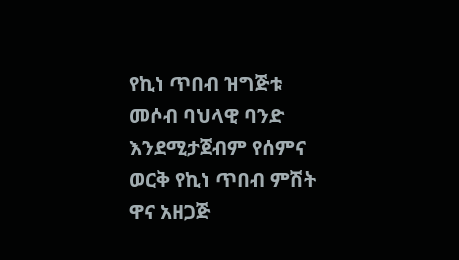የኪነ ጥበብ ዝግጅቱ መሶብ ባህላዊ ባንድ እንደሚታጀብም የሰምና ወርቅ የኪነ ጥበብ ምሽት ዋና አዘጋጅ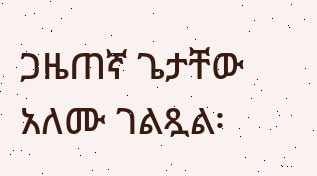ጋዜጠኛ ጌታቸው አለሙ ገልጿል፡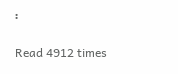፡

Read 4912 times